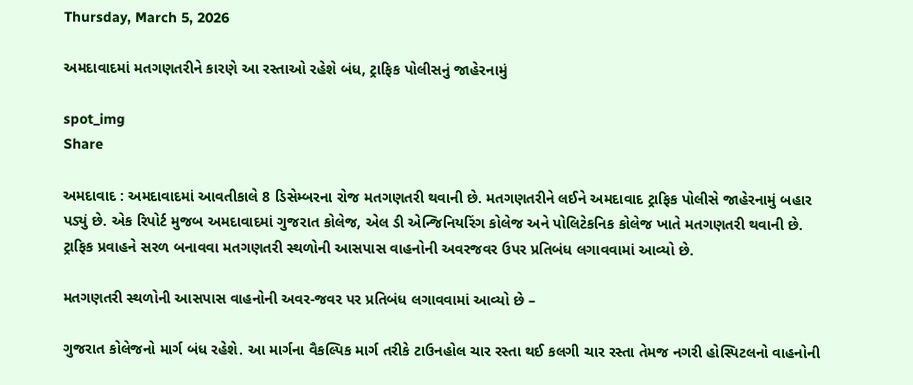Thursday, March 5, 2026

અમદાવાદમાં મતગણતરીને કારણે આ રસ્તાઓ રહેશે બંધ, ટ્રાફિક પોલીસનું જાહેરનામું

spot_img
Share

અમદાવાદ : અમદાવાદમાં આવતીકાલે 8 ડિસેમ્બરના રોજ મતગણતરી થવાની છે. મતગણતરીને લઈને અમદાવાદ ટ્રાફિક પોલીસે જાહેરનામું બહાર પડ્યું છે. એક રિપોર્ટ મુજબ અમદાવાદમાં ગુજરાત કોલેજ, એલ ડી એન્જિનિયરિંગ કોલેજ અને પોલિટેકનિક કોલેજ ખાતે મતગણતરી થવાની છે. ટ્રાફિક પ્રવાહને સરળ બનાવવા મતગણતરી સ્થળોની આસપાસ વાહનોની અવરજવર ઉપર પ્રતિબંધ લગાવવામાં આવ્યો છે.

મતગણતરી સ્થળોની આસપાસ વાહનોની અવર-જવર પર પ્રતિબંધ લગાવવામાં આવ્યો છે –

ગુજરાત કોલેજનો માર્ગ બંધ રહેશે. આ માર્ગના વૈકલ્પિક માર્ગ તરીકે ટાઉનહોલ ચાર રસ્તા થઈ કલગી ચાર રસ્તા તેમજ નગરી હોસ્પિટલનો વાહનોની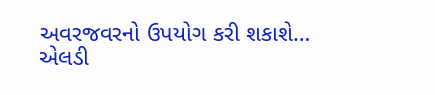અવરજવરનો ઉપયોગ કરી શકાશે…
એલડી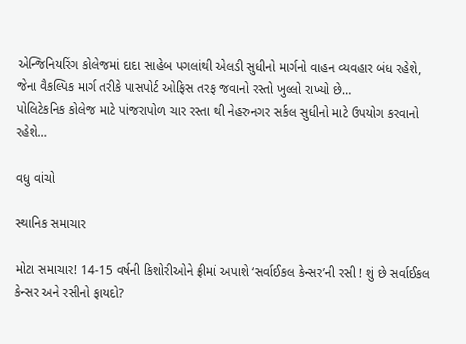એન્જિનિયરિંગ કોલેજમાં દાદા સાહેબ પગલાંથી એલડી સુધીનો માર્ગનો વાહન વ્યવહાર બંધ રહેશે, જેના વૈકલ્પિક માર્ગ તરીકે પાસપોર્ટ ઓફિસ તરફ જવાનો રસ્તો ખુલ્લો રાખ્યો છે…
પોલિટેકનિક કોલેજ માટે પાંજરાપોળ ચાર રસ્તા થી નેહરુનગર સર્કલ સુધીનો માટે ઉપયોગ કરવાનો રહેશે…

વધુ વાંચો

સ્થાનિક સમાચાર

મોટા સમાચાર! 14-15 વર્ષની કિશોરીઓને ફ્રીમાં અપાશે ‘સર્વાઈકલ કેન્સર’ની રસી ! શું છે સર્વાઈકલ કેન્સર અને રસીનો ફાયદો?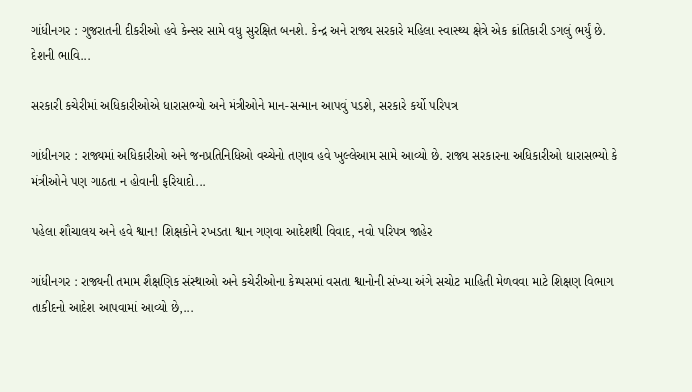ગાંધીનગર : ગુજરાતની દીકરીઓ હવે કેન્સર સામે વધુ સુરક્ષિત બનશે. કેન્દ્ર અને રાજ્ય સરકારે મહિલા સ્વાસ્થ્ય ક્ષેત્રે એક ક્રાંતિકારી ડગલું ભર્યું છે. દેશની ભાવિ...

સરકારી કચેરીમાં અધિકારીઓએ ધારાસભ્યો અને મંત્રીઓને માન-સન્માન આપવું પડશે, સરકારે કર્યો પરિપત્ર

ગાંધીનગર : રાજ્યમાં અધિકારીઓ અને જનપ્રતિનિધિઓ વચ્ચેનો તણાવ હવે ખુલ્લેઆમ સામે આવ્યો છે. રાજ્ય સરકારના અધિકારીઓ ધારાસભ્યો કે મંત્રીઓને પણ ગાઠતા ન હોવાની ફરિયાદો...

પહેલા શૌચાલય અને હવે શ્વાન! શિક્ષકોને રખડતા શ્વાન ગણવા આદેશથી વિવાદ, નવો પરિપત્ર જાહેર

ગાંધીનગર : રાજ્યની તમામ શૈક્ષણિક સંસ્થાઓ અને કચેરીઓના કેમ્પસમાં વસતા શ્વાનોની સંખ્યા અંગે સચોટ માહિતી મેળવવા માટે શિક્ષણ વિભાગ તાકીદનો આદેશ આપવામાં આવ્યો છે,...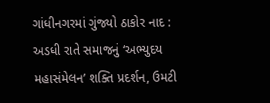ગાંધીનગરમાં ગુંજ્યો ઠાકોર નાદ : અડધી રાતે સમાજનું ‘અભ્યુદય મહાસંમેલન’ શક્તિ પ્રદર્શન, ઉમટી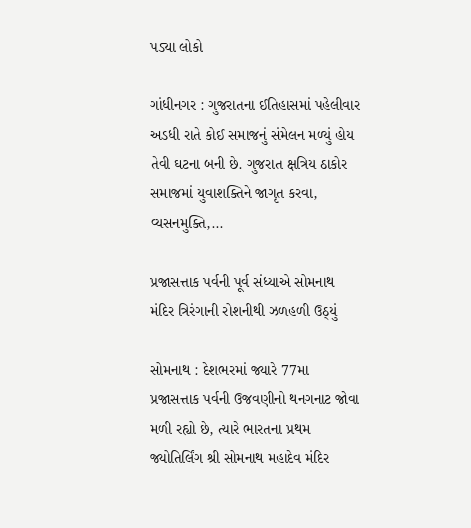પડ્યા લોકો

ગાંધીનગર : ગુજરાતના ઈતિહાસમાં પહેલીવાર અડધી રાતે કોઈ સમાજનું સંમેલન મળ્યું હોય તેવી ઘટના બની છે. ગુજરાત ક્ષત્રિય ઠાકોર સમાજમાં યુવાશક્તિને જાગૃત કરવા, વ્યસનમુક્તિ,...

પ્રજાસત્તાક પર્વની પૂર્વ સંધ્યાએ સોમનાથ મંદિર ત્રિરંગાની રોશનીથી ઝળહળી ઉઠ્યું

સોમનાથ : દેશભરમાં જ્યારે 77મા પ્રજાસત્તાક પર્વની ઉજવણીનો થનગનાટ જોવા મળી રહ્યો છે, ત્યારે ભારતના પ્રથમ જ્યોતિર્લિંગ શ્રી સોમનાથ મહાદેવ મંદિર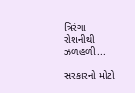ત્રિરંગા રોશનીથી ઝળહળી...

સરકારનો મોટો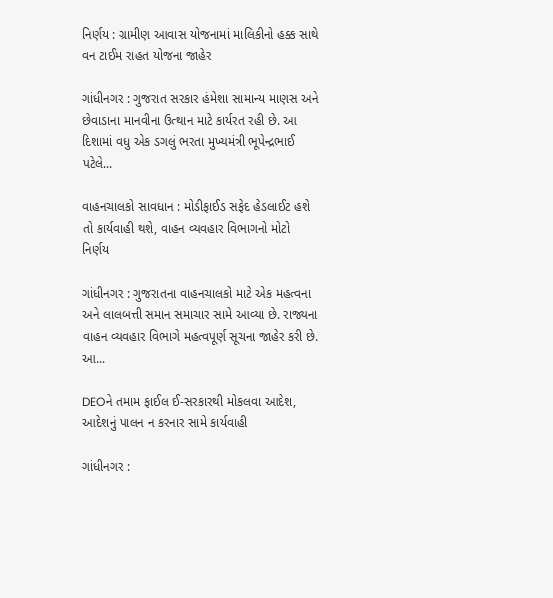નિર્ણય : ગ્રામીણ આવાસ યોજનામાં માલિકીનો હક્ક સાથે વન ટાઈમ રાહત યોજના જાહેર

ગાંધીનગર : ગુજરાત સરકાર હંમેશા સામાન્ય માણસ અને છેવાડાના માનવીના ઉત્થાન માટે કાર્યરત રહી છે. આ દિશામાં વધુ એક ડગલું ભરતા મુખ્યમંત્રી ભૂપેન્દ્રભાઈ પટેલે...

વાહનચાલકો સાવધાન : મોડીફાઈડ સફેદ હેડલાઈટ હશે તો કાર્યવાહી થશે, વાહન વ્યવહાર વિભાગનો મોટો નિર્ણય

ગાંધીનગર : ગુજરાતના વાહનચાલકો માટે એક મહત્વના અને લાલબત્તી સમાન સમાચાર સામે આવ્યા છે. રાજ્યના વાહન વ્યવહાર વિભાગે મહત્વપૂર્ણ સૂચના જાહેર કરી છે. આ...

DEOને તમામ ફાઈલ ઈ-સરકારથી મોકલવા આદેશ, આદેશનું પાલન ન કરનાર સામે કાર્યવાહી

ગાંધીનગર :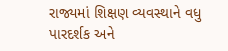રાજ્યમાં શિક્ષણ વ્યવસ્થાને વધુ પારદર્શક અને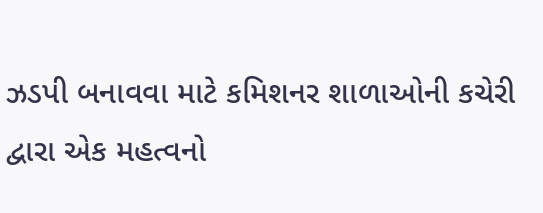ઝડપી બનાવવા માટે કમિશનર શાળાઓની કચેરી દ્વારા એક મહત્વનો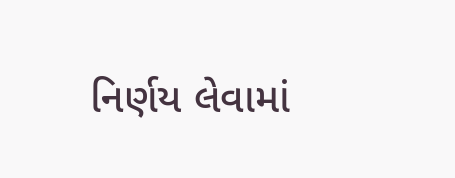નિર્ણય લેવામાં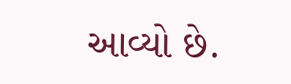આવ્યો છે.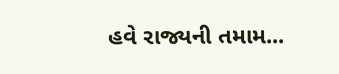હવે રાજ્યની તમામ...